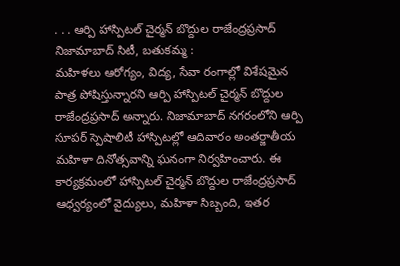. . . ఆర్పి హాస్పిటల్ చైర్మన్ బొద్దుల రాజేంద్రప్రసాద్
నిజామాబాద్ సిటీ, బతుకమ్మ :
మహిళలు ఆరోగ్యం, విద్య, సేవా రంగాల్లో విశేషమైన పాత్ర పోషిస్తున్నారని ఆర్పి హాస్పిటల్ చైర్మన్ బొద్దుల రాజేంద్రప్రసాద్ అన్నారు. నిజామాబాద్ నగరంలోని ఆర్పి సూపర్ స్పెషాలిటీ హాస్పిటల్లో ఆదివారం అంతర్జాతీయ మహిళా దినోత్సవాన్ని ఘనంగా నిర్వహించారు. ఈ కార్యక్రమంలో హాస్పిటల్ చైర్మన్ బొద్దుల రాజేంద్రప్రసాద్ ఆధ్వర్యంలో వైద్యులు, మహిళా సిబ్బంది, ఇతర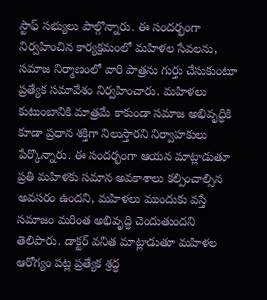స్టాఫ్ సభ్యులు పాల్గొన్నారు. ఈ సందర్భంగా నిర్వహించిన కార్యక్రమంలో మహిళల సేవలను, సమాజ నిర్మాణంలో వారి పాత్రను గుర్తు చేసుకుంటూ ప్రత్యేక సమావేశం నిర్వహించారు. మహిళలు కుటుంబానికి మాత్రమే కాకుండా సమాజ అభివృద్ధికి కూడా ప్రధాన శక్తిగా నిలుస్తారని నిర్వాహకులు పేర్కొన్నారు. ఈ సందర్భంగా ఆయన మాట్లాడుతూ ప్రతి మహిళకు సమాన అవకాశాలు కల్పించాల్సిన అవసరం ఉందని, మహిళలు ముందుకు వస్తే సమాజం మరింత అభివృద్ధి చెందుతుందని తెలిపారు. డాక్టర్ వనిత మాట్లాడుతూ మహిళల ఆరోగ్యం పట్ల ప్రత్యేక శ్రద్ధ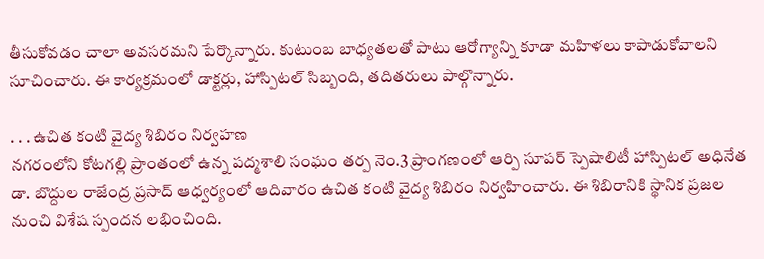తీసుకోవడం చాలా అవసరమని పేర్కొన్నారు. కుటుంబ బాధ్యతలతో పాటు ఆరోగ్యాన్ని కూడా మహిళలు కాపాడుకోవాలని సూచించారు. ఈ కార్యక్రమంలో డాక్టర్లు, హాస్పిటల్ సిబ్బంది, తదితరులు పాల్గొన్నారు.

. . . ఉచిత కంటి వైద్య శిబిరం నిర్వహణ
నగరంలోని కోటగల్లి ప్రాంతంలో ఉన్న పద్మశాలి సంఘం తర్ప నెం.3 ప్రాంగణంలో ఆర్పి సూపర్ స్పెషాలిటీ హాస్పిటల్ అధినేత డా. బొద్దుల రాజేంద్ర ప్రసాద్ ఆధ్వర్యంలో ఆదివారం ఉచిత కంటి వైద్య శిబిరం నిర్వహించారు. ఈ శిబిరానికి స్థానిక ప్రజల నుంచి విశేష స్పందన లభించింది.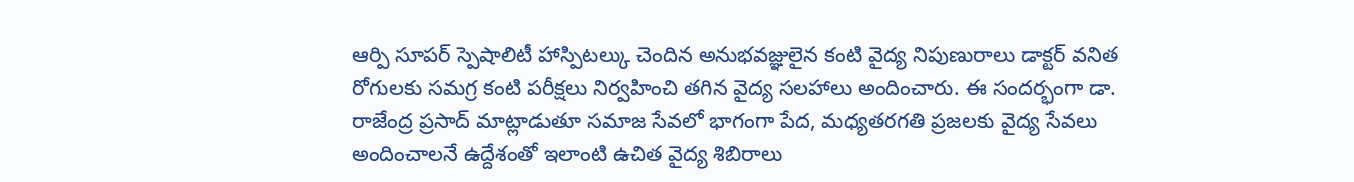ఆర్పి సూపర్ స్పెషాలిటీ హాస్పిటల్కు చెందిన అనుభవజ్ఞులైన కంటి వైద్య నిపుణురాలు డాక్టర్ వనిత రోగులకు సమగ్ర కంటి పరీక్షలు నిర్వహించి తగిన వైద్య సలహాలు అందించారు. ఈ సందర్భంగా డా. రాజేంద్ర ప్రసాద్ మాట్లాడుతూ సమాజ సేవలో భాగంగా పేద, మధ్యతరగతి ప్రజలకు వైద్య సేవలు అందించాలనే ఉద్దేశంతో ఇలాంటి ఉచిత వైద్య శిబిరాలు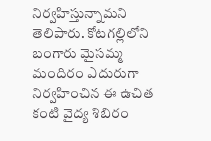నిర్వహిస్తున్నామని తెలిపారు. కోటగల్లిలోని బంగారు మైసమ్మ మందిరం ఎదురుగా నిర్వహించిన ఈ ఉచిత కంటి వైద్య శిబిరం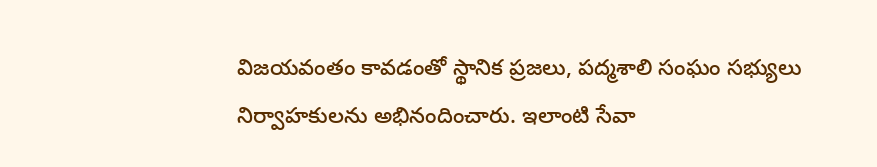విజయవంతం కావడంతో స్థానిక ప్రజలు, పద్మశాలి సంఘం సభ్యులు నిర్వాహకులను అభినందించారు. ఇలాంటి సేవా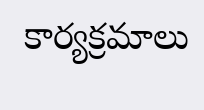కార్యక్రమాలు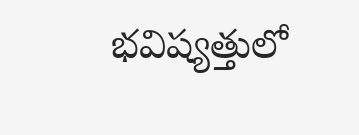భవిష్యత్తులో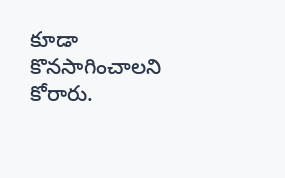కూడా కొనసాగించాలని కోరారు.